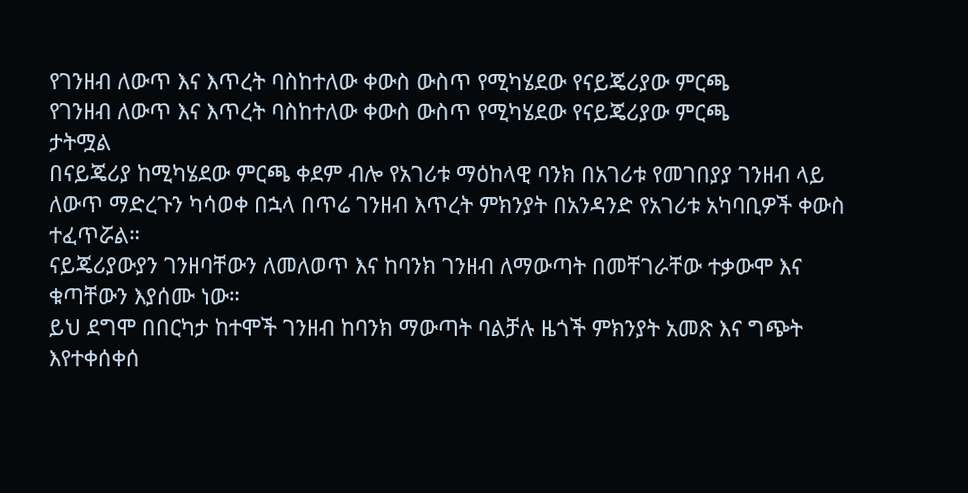የገንዘብ ለውጥ እና እጥረት ባስከተለው ቀውስ ውስጥ የሚካሄደው የናይጄሪያው ምርጫ
የገንዘብ ለውጥ እና እጥረት ባስከተለው ቀውስ ውስጥ የሚካሄደው የናይጄሪያው ምርጫ
ታትሟል
በናይጄሪያ ከሚካሄደው ምርጫ ቀደም ብሎ የአገሪቱ ማዕከላዊ ባንክ በአገሪቱ የመገበያያ ገንዘብ ላይ ለውጥ ማድረጉን ካሳወቀ በኋላ በጥሬ ገንዘብ እጥረት ምክንያት በአንዳንድ የአገሪቱ አካባቢዎች ቀውስ ተፈጥሯል።
ናይጄሪያውያን ገንዘባቸውን ለመለወጥ እና ከባንክ ገንዘብ ለማውጣት በመቸገራቸው ተቃውሞ እና ቁጣቸውን እያሰሙ ነው።
ይህ ደግሞ በበርካታ ከተሞች ገንዘብ ከባንክ ማውጣት ባልቻሉ ዜጎች ምክንያት አመጽ እና ግጭት እየተቀሰቀሰ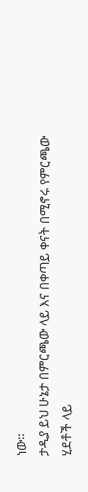ነው።
ታዲያ ይህ ሁኔታ በምርጫው ላይ እና በቀጣይ ቀናት በሚኖሩ የምርጫው ሂደቶች ላይ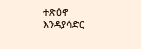ተጽዕኖ እንዳያሳድር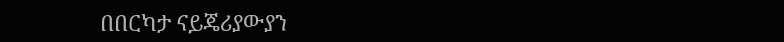በበርካታ ናይጄሪያውያን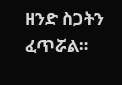ዘንድ ስጋትን ፈጥሯል።